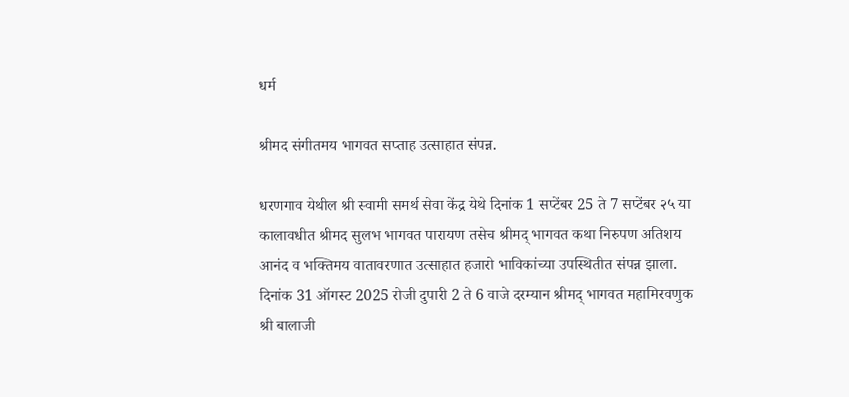धर्म

श्रीमद संगीतमय भागवत सप्ताह उत्साहात संपन्न.

धरणगाव येथील श्री स्वामी समर्थ सेवा केंद्र येथे दिनांक 1 सप्टेंबर 25 ते 7 सप्टेंबर २५ या कालावधीत श्रीमद सुलभ भागवत पारायण तसेच श्रीमद् भागवत कथा निरुपण अतिशय आनंद व भक्तिमय वातावरणात उत्साहात हजारो भाविकांच्या उपस्थितीत संपन्न झाला.
दिनांक 31 ऑगस्ट 2025 रोजी दुपारी 2 ते 6 वाजे दरम्यान श्रीमद् भागवत महामिरवणुक श्री बालाजी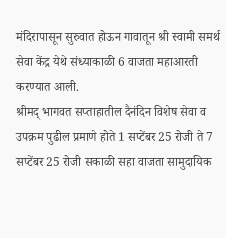मंदिरापासून सुरुवात होऊन गावातून श्री स्वामी समर्थ सेवा केंद्र येथे संध्याकाळी 6 वाजता महाआरती करण्यात आली.
श्रीमद् भागवत सप्ताहातील दैनंदिन विशेष सेवा व उपक्रम पुढील प्रमाणे होते 1 सप्टेंबर 25 रोजी ते 7 सप्टेंबर 25 रोजी सकाळी सहा वाजता सामुदायिक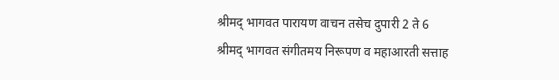श्रीमद् भागवत पारायण वाचन तसेच दुपारी 2 ते 6 श्रीमद् भागवत संगीतमय निरूपण व महाआरती सत्ताह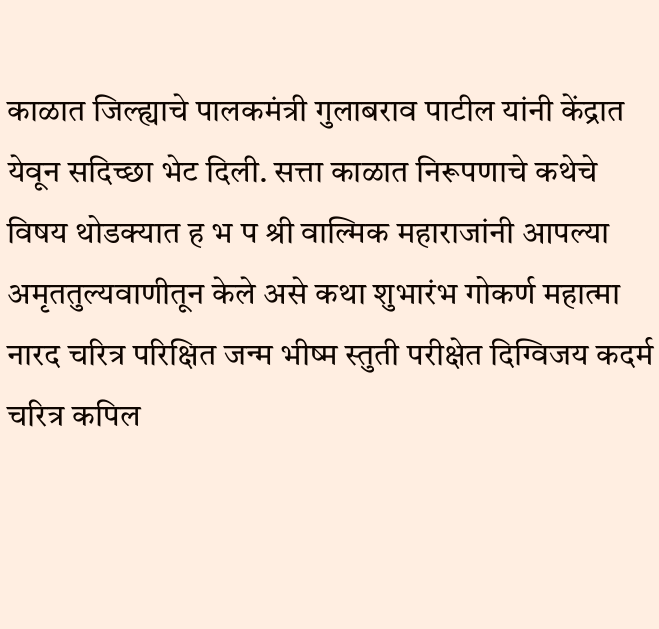काळात जिल्ह्याचे पालकमंत्री गुलाबराव पाटील यांनी केंद्रात येवून सदिच्छा भेट दिली. सत्ता काळात निरूपणाचे कथेचे विषय थोडक्यात ह भ प श्री वाल्मिक महाराजांनी आपल्या अमृततुल्यवाणीतून केले असे कथा शुभारंभ गोकर्ण महात्मा नारद चरित्र परिक्षित जन्म भीष्म स्तुती परीक्षेत दिग्विजय कदर्म चरित्र कपिल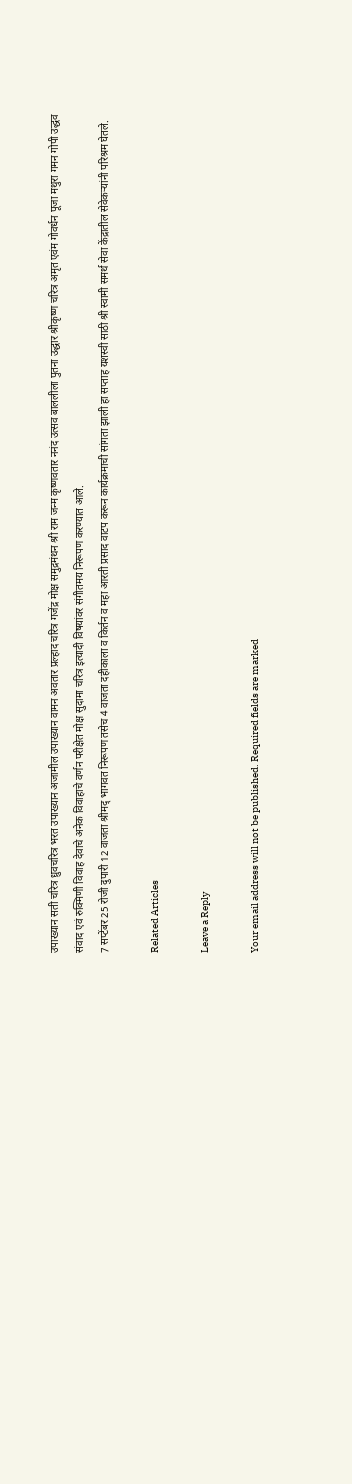उपाख्यान सती चरित्र ध्रुवचरित्र भरत उपाख्यान अजामील उपाख्यान वामन अवतार प्रल्हाद चरित्र गजेंद्र मोक्ष समुद्रमंथन श्री राम जन्म कृष्णवतार ननंद उत्सव बाललीला पुतना उद्धार श्रीकृष्ण चरित्र अमृत एवंम गोवर्धन पूजा मथुरा गमन गोपी उद्धव संवाद एवं रुक्मिणी विवाह देवाचे अनेक विवाहाचे वर्णन परीक्षेत मोक्ष सुदामा चरित्र इत्यादी विषयांवर संगीतमय निरूपण करण्यात आले.
7 सप्टेंबर 25 रोजी दुपारी 12 वाजता श्रीमद् भागवत निरूपण तसेच 4 वाजता दहीकाला व किर्तन व महा आरती प्रसाद वाटप करून कार्यक्रमाची सांगता झाली हा सप्ताह यशस्वी साठी श्री स्वामी समर्थ सेवा केंद्रातील सेवेकऱ्यांनी परिश्रम घेतले.

Related Articles

Leave a Reply

Your email address will not be published. Required fields are marked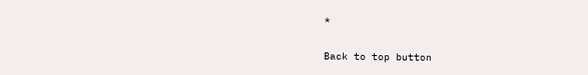*

Back to top button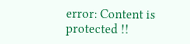error: Content is protected !!